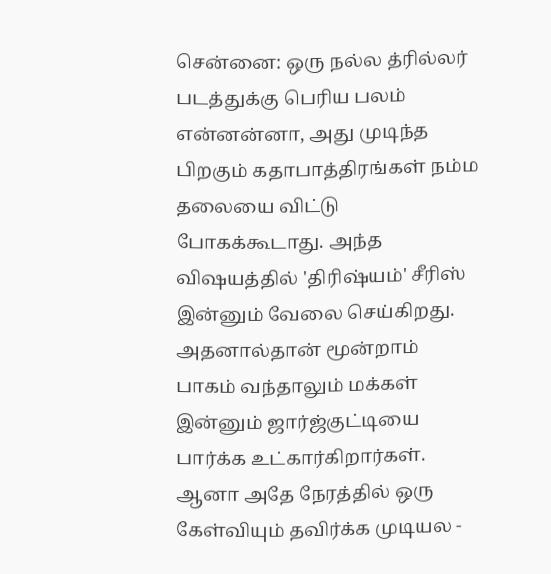சென்னை: ஒரு நல்ல த்ரில்லர் படத்துக்கு பெரிய பலம் என்னன்னா, அது முடிந்த பிறகும் கதாபாத்திரங்கள் நம்ம தலையை விட்டு போகக்கூடாது. அந்த விஷயத்தில் 'திரிஷ்யம்' சீரிஸ் இன்னும் வேலை செய்கிறது. அதனால்தான் மூன்றாம் பாகம் வந்தாலும் மக்கள் இன்னும் ஜார்ஜ்குட்டியை பார்க்க உட்கார்கிறார்கள். ஆனா அதே நேரத்தில் ஒரு கேள்வியும் தவிர்க்க முடியல -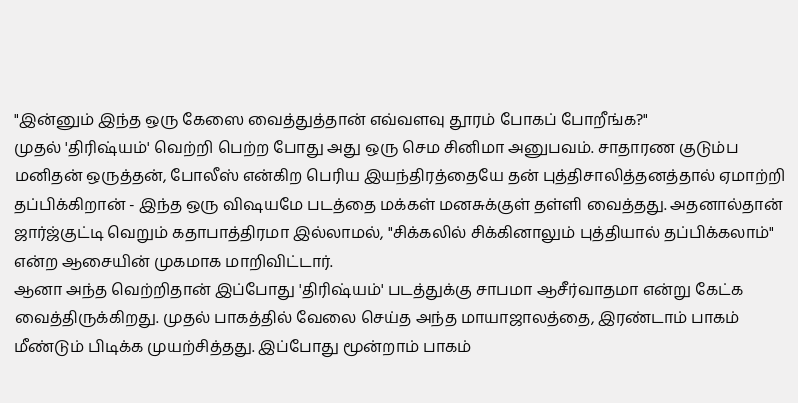"இன்னும் இந்த ஒரு கேஸை வைத்துத்தான் எவ்வளவு தூரம் போகப் போறீங்க?"
முதல் 'திரிஷ்யம்' வெற்றி பெற்ற போது அது ஒரு செம சினிமா அனுபவம். சாதாரண குடும்ப மனிதன் ஒருத்தன், போலீஸ் என்கிற பெரிய இயந்திரத்தையே தன் புத்திசாலித்தனத்தால் ஏமாற்றி தப்பிக்கிறான் - இந்த ஒரு விஷயமே படத்தை மக்கள் மனசுக்குள் தள்ளி வைத்தது. அதனால்தான் ஜார்ஜ்குட்டி வெறும் கதாபாத்திரமா இல்லாமல், "சிக்கலில் சிக்கினாலும் புத்தியால் தப்பிக்கலாம்" என்ற ஆசையின் முகமாக மாறிவிட்டார்.
ஆனா அந்த வெற்றிதான் இப்போது 'திரிஷ்யம்' படத்துக்கு சாபமா ஆசீர்வாதமா என்று கேட்க வைத்திருக்கிறது. முதல் பாகத்தில் வேலை செய்த அந்த மாயாஜாலத்தை, இரண்டாம் பாகம் மீண்டும் பிடிக்க முயற்சித்தது. இப்போது மூன்றாம் பாகம்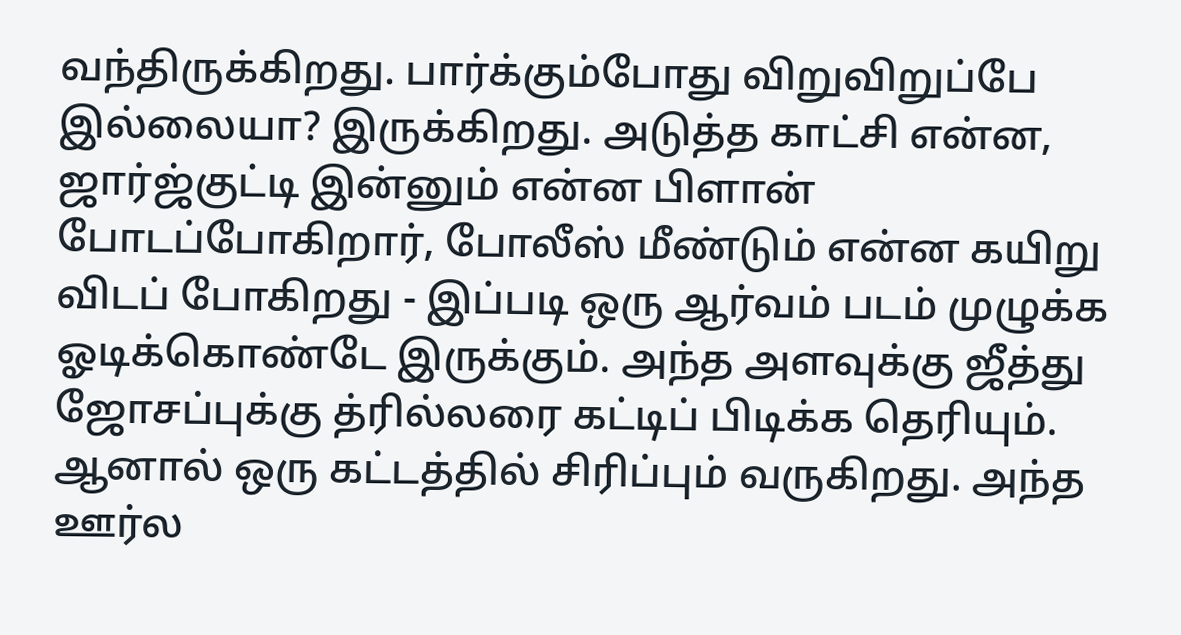வந்திருக்கிறது. பார்க்கும்போது விறுவிறுப்பே இல்லையா? இருக்கிறது. அடுத்த காட்சி என்ன, ஜார்ஜ்குட்டி இன்னும் என்ன பிளான் போடப்போகிறார், போலீஸ் மீண்டும் என்ன கயிறு விடப் போகிறது - இப்படி ஒரு ஆர்வம் படம் முழுக்க ஓடிக்கொண்டே இருக்கும். அந்த அளவுக்கு ஜீத்து ஜோசப்புக்கு த்ரில்லரை கட்டிப் பிடிக்க தெரியும். ஆனால் ஒரு கட்டத்தில் சிரிப்பும் வருகிறது. அந்த ஊர்ல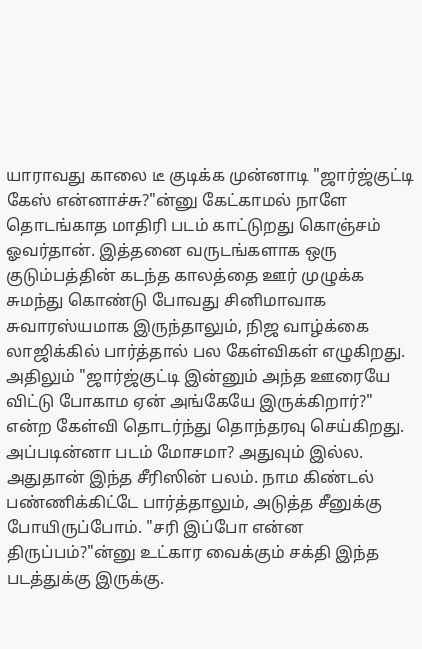யாராவது காலை டீ குடிக்க முன்னாடி "ஜார்ஜ்குட்டி கேஸ் என்னாச்சு?"ன்னு கேட்காமல் நாளே தொடங்காத மாதிரி படம் காட்டுறது கொஞ்சம் ஓவர்தான். இத்தனை வருடங்களாக ஒரு குடும்பத்தின் கடந்த காலத்தை ஊர் முழுக்க சுமந்து கொண்டு போவது சினிமாவாக சுவாரஸ்யமாக இருந்தாலும், நிஜ வாழ்க்கை லாஜிக்கில் பார்த்தால் பல கேள்விகள் எழுகிறது. அதிலும் "ஜார்ஜ்குட்டி இன்னும் அந்த ஊரையே விட்டு போகாம ஏன் அங்கேயே இருக்கிறார்?" என்ற கேள்வி தொடர்ந்து தொந்தரவு செய்கிறது. அப்படின்னா படம் மோசமா? அதுவும் இல்ல. அதுதான் இந்த சீரிஸின் பலம். நாம கிண்டல் பண்ணிக்கிட்டே பார்த்தாலும், அடுத்த சீனுக்கு போயிருப்போம். "சரி இப்போ என்ன திருப்பம்?"ன்னு உட்கார வைக்கும் சக்தி இந்த படத்துக்கு இருக்கு.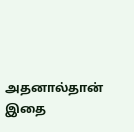அதனால்தான் இதை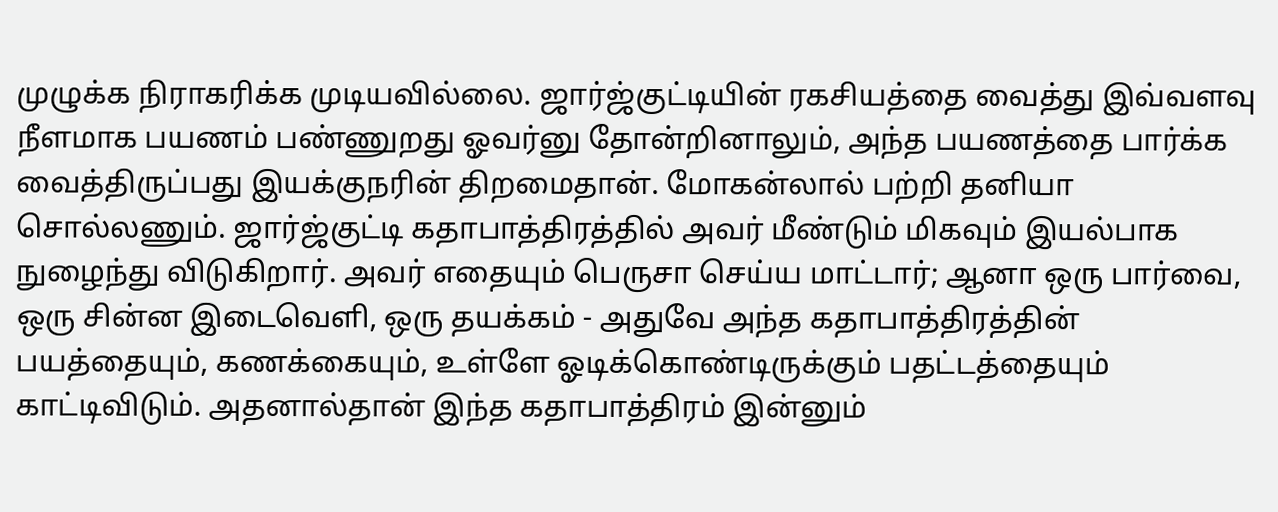முழுக்க நிராகரிக்க முடியவில்லை. ஜார்ஜ்குட்டியின் ரகசியத்தை வைத்து இவ்வளவு நீளமாக பயணம் பண்ணுறது ஓவர்னு தோன்றினாலும், அந்த பயணத்தை பார்க்க வைத்திருப்பது இயக்குநரின் திறமைதான். மோகன்லால் பற்றி தனியா சொல்லணும். ஜார்ஜ்குட்டி கதாபாத்திரத்தில் அவர் மீண்டும் மிகவும் இயல்பாக நுழைந்து விடுகிறார். அவர் எதையும் பெருசா செய்ய மாட்டார்; ஆனா ஒரு பார்வை, ஒரு சின்ன இடைவெளி, ஒரு தயக்கம் - அதுவே அந்த கதாபாத்திரத்தின் பயத்தையும், கணக்கையும், உள்ளே ஓடிக்கொண்டிருக்கும் பதட்டத்தையும் காட்டிவிடும். அதனால்தான் இந்த கதாபாத்திரம் இன்னும்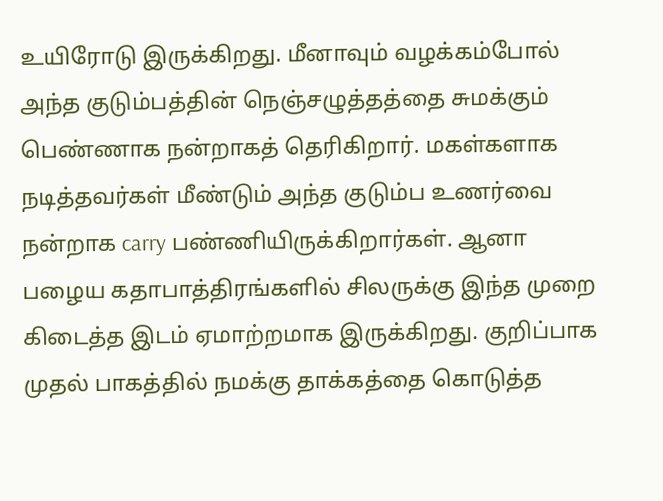உயிரோடு இருக்கிறது. மீனாவும் வழக்கம்போல் அந்த குடும்பத்தின் நெஞ்சழுத்தத்தை சுமக்கும் பெண்ணாக நன்றாகத் தெரிகிறார். மகள்களாக நடித்தவர்கள் மீண்டும் அந்த குடும்ப உணர்வை நன்றாக carry பண்ணியிருக்கிறார்கள். ஆனா பழைய கதாபாத்திரங்களில் சிலருக்கு இந்த முறை கிடைத்த இடம் ஏமாற்றமாக இருக்கிறது. குறிப்பாக முதல் பாகத்தில் நமக்கு தாக்கத்தை கொடுத்த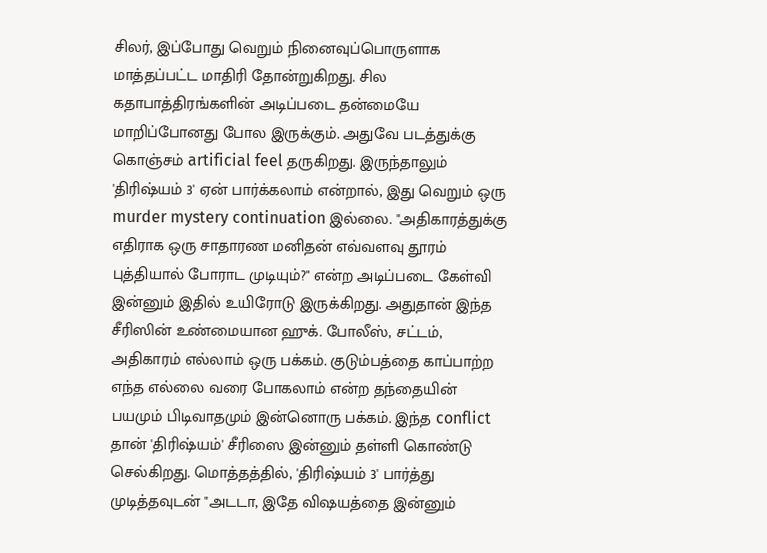சிலர், இப்போது வெறும் நினைவுப்பொருளாக மாத்தப்பட்ட மாதிரி தோன்றுகிறது. சில கதாபாத்திரங்களின் அடிப்படை தன்மையே மாறிப்போனது போல இருக்கும். அதுவே படத்துக்கு கொஞ்சம் artificial feel தருகிறது. இருந்தாலும் 'திரிஷ்யம் 3' ஏன் பார்க்கலாம் என்றால், இது வெறும் ஒரு murder mystery continuation இல்லை. "அதிகாரத்துக்கு எதிராக ஒரு சாதாரண மனிதன் எவ்வளவு தூரம் புத்தியால் போராட முடியும்?" என்ற அடிப்படை கேள்வி இன்னும் இதில் உயிரோடு இருக்கிறது. அதுதான் இந்த சீரிஸின் உண்மையான ஹுக். போலீஸ், சட்டம், அதிகாரம் எல்லாம் ஒரு பக்கம். குடும்பத்தை காப்பாற்ற எந்த எல்லை வரை போகலாம் என்ற தந்தையின் பயமும் பிடிவாதமும் இன்னொரு பக்கம். இந்த conflict தான் 'திரிஷ்யம்' சீரிஸை இன்னும் தள்ளி கொண்டு செல்கிறது. மொத்தத்தில், 'திரிஷ்யம் 3' பார்த்து முடித்தவுடன் "அடடா, இதே விஷயத்தை இன்னும்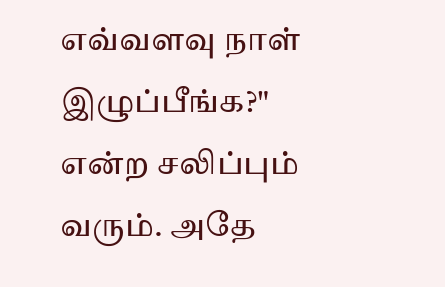எவ்வளவு நாள் இழுப்பீங்க?" என்ற சலிப்பும் வரும். அதே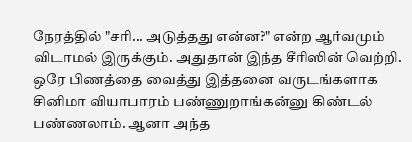நேரத்தில் "சரி... அடுத்தது என்ன?" என்ற ஆர்வமும் விடாமல் இருக்கும். அதுதான் இந்த சீரிஸின் வெற்றி. ஒரே பிணத்தை வைத்து இத்தனை வருடங்களாக சினிமா வியாபாரம் பண்ணுறாங்கன்னு கிண்டல் பண்ணலாம். ஆனா அந்த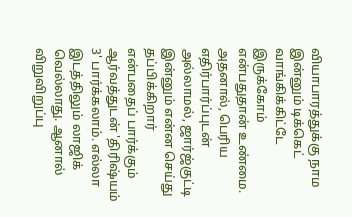வியாபாரத்துக்கு நாம இன்னும் டிக்கெட் வாங்கிக்கிட்டே இருக்கோம் என்பதுதான் உண்மை. அதனால், பெரிய எதிர்பார்ப்புடன் அல்லாமல், ஜார்ஜ்குட்டி இன்னும் என்ன செய்து தப்பிக்கிறார் என்பதைப் பார்க்கும் ஆர்வத்துடன் 'திரிஷ்யம் 3' பார்க்கலாம். எல்லா இடத்திலும் லாஜிக் வெல்லாது. ஆனால் விறுவிறுப்பு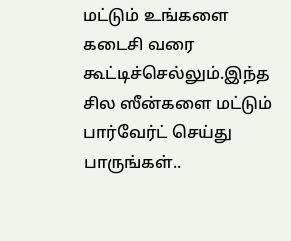மட்டும் உங்களை கடைசி வரை கூட்டிச்செல்லும்.இந்த சில ஸீன்களை மட்டும் பார்வேர்ட் செய்து பாருங்கள்..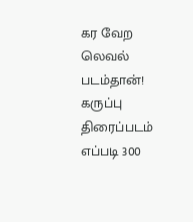கர வேற லெவல் படம்தான்!
கருப்பு திரைப்படம் எப்படி 300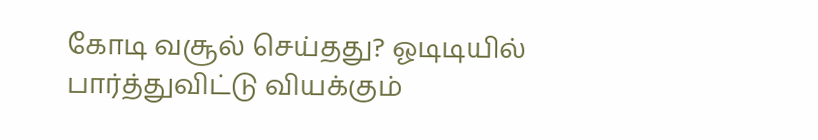கோடி வசூல் செய்தது? ஓடிடியில் பார்த்துவிட்டு வியக்கும்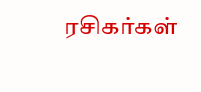ரசிகர்கள்